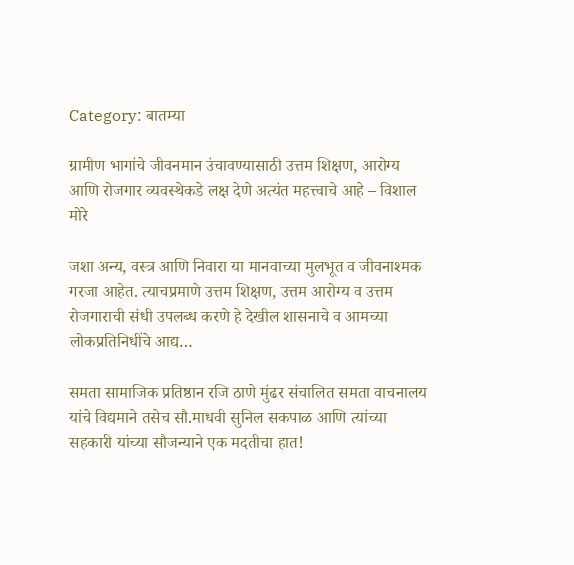Category: बातम्या

ग्रामीण भागांचे जीवनमान उंचावण्यासाठी उत्तम शिक्षण, आरोग्य आणि रोजगार व्यवस्थेकडे लक्ष देणे अत्यंत महत्त्वाचे आहे – विशाल मोरे

जशा अन्य, वस्त्र आणि निवारा या मानवाच्या मुलभूत व जीवनाश्मक गरजा आहेत. त्याचप्रमाणे उत्तम शिक्षण, उत्तम आरोग्य व उत्तम रोजगाराची संधी उपलब्ध करणे हे देखील शासनाचे व आमच्या लोकप्रतिनिधींचे आद्य…

समता सामाजिक प्रतिष्ठान रजि ठाणे मुंढर संचालित समता वाचनालय यांचे विद्यमाने तसेच सौ.माधवी सुनिल सकपाळ आणि त्यांच्या सहकारी यांच्या सौजन्याने एक मदतीचा हात!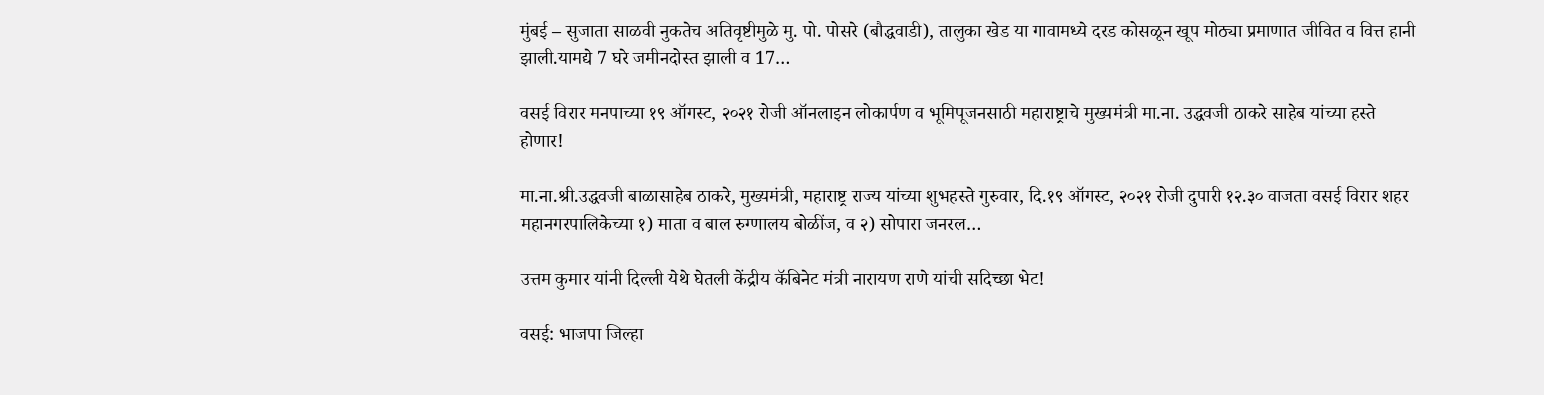मुंबई – सुजाता साळवी नुकतेच अतिवृष्टीमुळे मु. पो. पोसरे (बौद्धवाडी), तालुका खेड या गावामध्ये दरड कोसळून खूप मोठ्या प्रमाणात जीवित व वित्त हानी झाली.यामद्ये 7 घरे जमीनदोस्त झाली व 17…

वसई विरार मनपाच्या १९ ऑगस्ट, २०२१ रोजी ऑनलाइन लोकार्पण व भूमिपूजनसाठी महाराष्ट्राचे मुख्यमंत्री मा.ना. उद्धवजी ठाकरे साहेब यांच्या हस्ते होणार!

मा.ना.श्री.उद्धवजी बाळासाहेब ठाकरे, मुख्यमंत्री, महाराष्ट्र राज्य यांच्या शुभहस्ते गुरुवार, दि.१९ ऑगस्ट, २०२१ रोजी दुपारी १२.३० वाजता वसई विरार शहर महानगरपालिकेच्या १) माता व बाल रुग्णालय बोळींज, व २) सोपारा जनरल…

उत्तम कुमार यांनी दिल्ली येथे घेतली केंद्रीय कॅबिनेट मंत्री नारायण राणे यांची सदिच्छा भेट!

वसई: भाजपा जिल्हा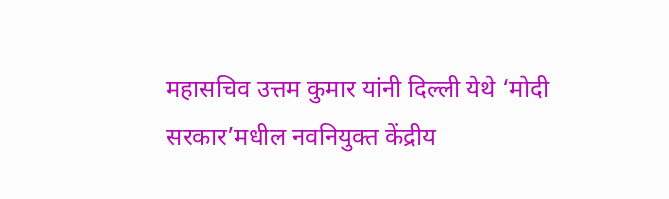महासचिव उत्तम कुमार यांनी दिल्ली येथे ‘मोदी सरकार’मधील नवनियुक्त केंद्रीय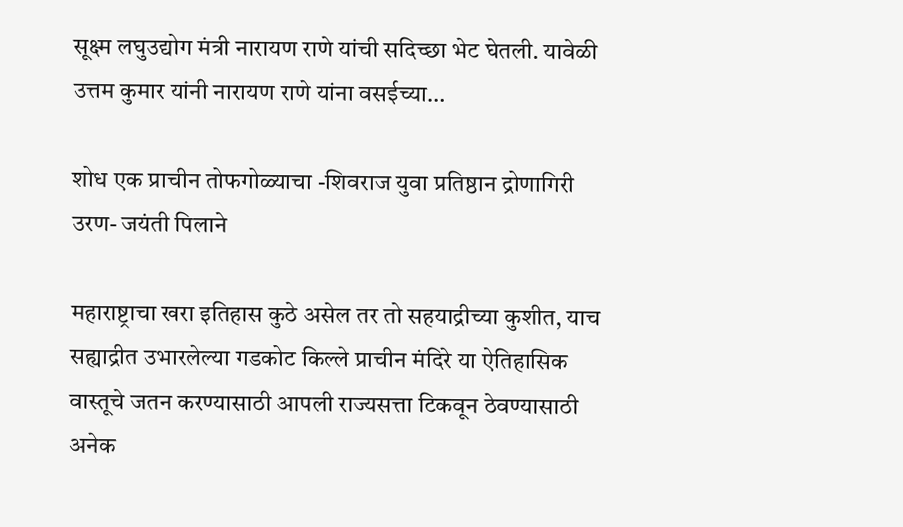सूक्ष्म लघुउद्योग मंत्री नारायण राणे यांची सदिच्छा भेट घेतली. यावेळी उत्तम कुमार यांनी नारायण राणे यांना वसईच्या…

शोध एक प्राचीन तोफगोळ्याचा -शिवराज युवा प्रतिष्ठान द्रोणागिरी उरण- जयंती पिलाने

महाराष्ट्राचा खरा इतिहास कुठे असेल तर तो सहयाद्रीच्या कुशीत, याच सह्याद्रीत उभारलेल्या गडकोट किल्ले प्राचीन मंदिरे या ऐतिहासिक वास्तूचे जतन करण्यासाठी आपली राज्यसत्ता टिकवून ठेवण्यासाठी अनेक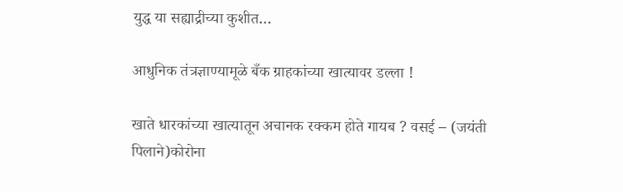युद्ध या सह्याद्रीच्या कुशीत…

आधुनिक तंत्रज्ञाण्यामूळे बँक ग्राहकांच्या खात्यावर डल्ला !

खाते धारकांच्या खात्यातून अचानक रक्कम होते गायब ? वसई – (जयंती पिलाने)कोरोना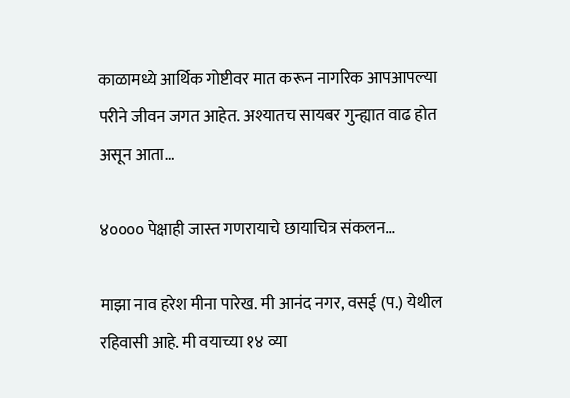काळामध्ये आर्थिक गोष्टीवर मात करून नागरिक आपआपल्या परीने जीवन जगत आहेत. अश्यातच सायबर गुन्ह्यात वाढ होत असून आता…

४०००० पेक्षाही जास्त गणरायाचे छायाचित्र संकलन…

माझा नाव हरेश मीना पारेख. मी आनंद नगर, वसई (प.) येथील रहिवासी आहे. मी वयाच्या १४ व्या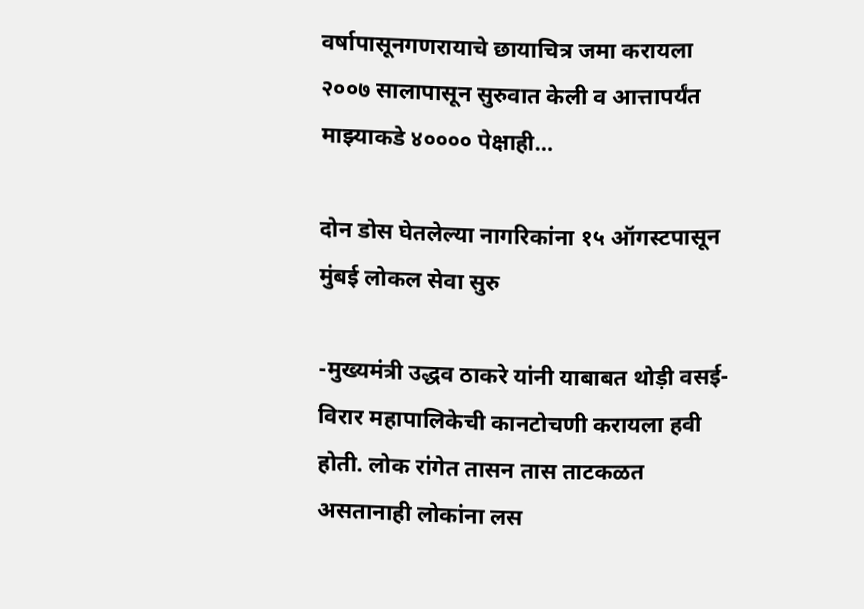वर्षापासूनगणरायाचे छायाचित्र जमा करायला २००७ सालापासून सुरुवात केली व आत्तापर्यंत माझ्याकडे ४०००० पेक्षाही…

दोन डोस घेतलेल्या नागरिकांना १५ ऑगस्टपासून मुंबई लोकल सेवा सुरु

-मुख्यमंत्री उद्धव ठाकरे यांनी याबाबत थोड़ी वसई-विरार महापालिकेची कानटोचणी करायला हवी होती. लोक रांगेत तासन तास ताटकळत असतानाही लोकांना लस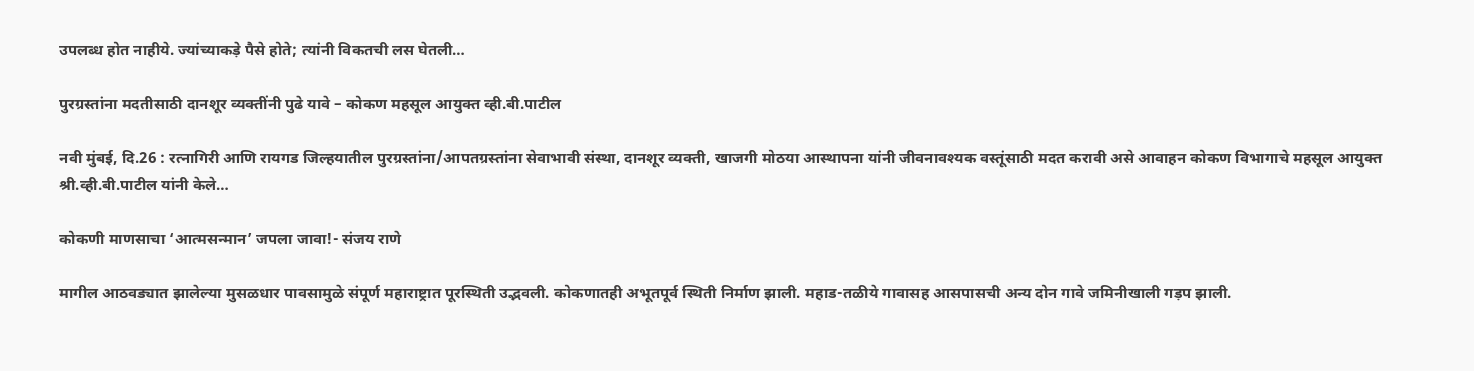उपलब्ध होत नाहीये. ज्यांच्याकड़े पैसे होते; त्यांनी विकतची लस घेतली…

पुरग्रस्तांना मदतीसाठी दानशूर व्यक्तींनी पुढे यावे – कोकण महसूल आयुक्त व्ही.बी.पाटील

नवी मुंबई, दि.26 : रत्नागिरी आणि रायगड जिल्हयातील पुरग्रस्तांना/आपतग्रस्तांना सेवाभावी संस्था, दानशूर व्यक्ती, खाजगी मोठया आस्थापना यांनी जीवनावश्यक वस्तूंसाठी मदत करावी असे आवाहन कोकण विभागाचे महसूल आयुक्त श्री.व्ही.बी.पाटील यांनी केले…

कोकणी माणसाचा ‘आत्मसन्मान’ जपला जावा!- संजय राणे

मागील आठवड्यात झालेल्या मुसळधार पावसामुळे संपूर्ण महाराष्ट्रात पूरस्थिती उद्भवली. कोकणातही अभूतपूर्व स्थिती निर्माण झाली. महाड-तळीये गावासह आसपासची अन्य दोन गावे जमिनीखाली गड़प झाली.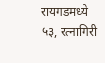रायगडमध्ये ५३, रत्नागिरी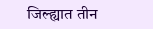जिल्ह्यात तीन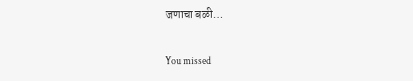जणाचा बळी…

You missed